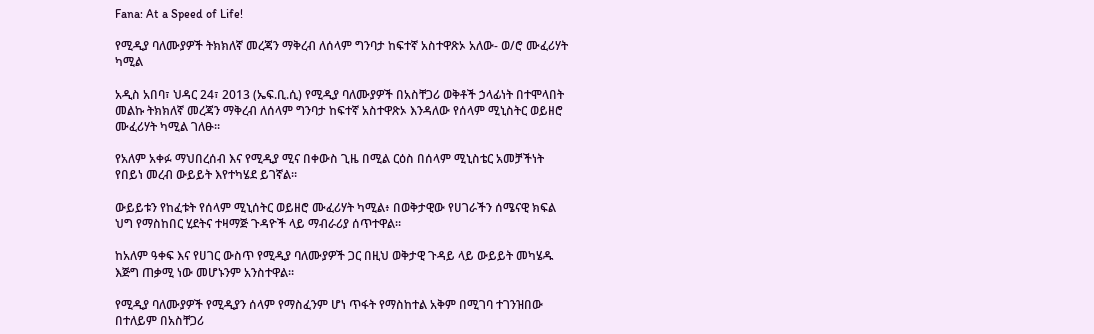Fana: At a Speed of Life!

የሚዲያ ባለሙያዎች ትክክለኛ መረጃን ማቅረብ ለሰላም ግንባታ ከፍተኛ አስተዋጽኦ አለው- ወ/ሮ ሙፈሪሃት ካሚል

አዲስ አበባ፣ ህዳር 24፣ 2013 (ኤፍ.ቢ.ሲ) የሚዲያ ባለሙያዎች በአስቸጋሪ ወቅቶች ኃላፊነት በተሞላበት መልኩ ትክክለኛ መረጃን ማቅረብ ለሰላም ግንባታ ከፍተኛ አስተዋጽኦ እንዳለው የሰላም ሚኒስትር ወይዘሮ ሙፈሪሃት ካሚል ገለፁ።

የአለም አቀፉ ማህበረሰብ እና የሚዲያ ሚና በቀውስ ጊዜ በሚል ርዕስ በሰላም ሚኒስቴር አመቻችነት የበይነ መረብ ውይይት እየተካሄደ ይገኛል።

ውይይቱን የከፈቱት የሰላም ሚኒሰትር ወይዘሮ ሙፈሪሃት ካሚል፥ በወቅታዊው የሀገራችን ሰሜናዊ ክፍል ህግ የማስከበር ሂደትና ተዛማጅ ጉዳዮች ላይ ማብራሪያ ሰጥተዋል።

ከአለም ዓቀፍ እና የሀገር ውስጥ የሚዲያ ባለሙያዎች ጋር በዚህ ወቅታዊ ጉዳይ ላይ ውይይት መካሄዱ እጅግ ጠቃሚ ነው መሆኑንም አንስተዋል።

የሚዲያ ባለሙያዎች የሚዲያን ሰላም የማስፈንም ሆነ ጥፋት የማስከተል አቅም በሚገባ ተገንዝበው በተለይም በአስቸጋሪ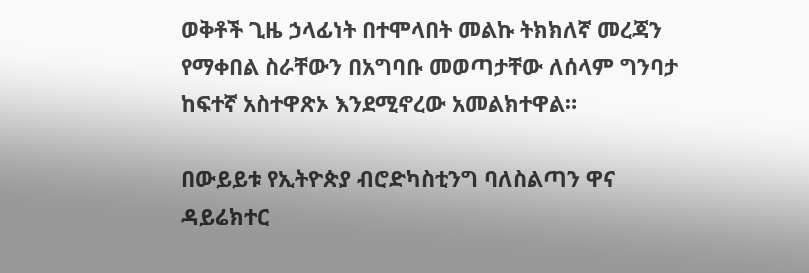ወቅቶች ጊዜ ኃላፊነት በተሞላበት መልኩ ትክክለኛ መረጃን የማቀበል ስራቸውን በአግባቡ መወጣታቸው ለሰላም ግንባታ ከፍተኛ አስተዋጽኦ እንደሚኖረው አመልክተዋል።

በውይይቱ የኢትዮጵያ ብሮድካስቲንግ ባለስልጣን ዋና ዳይሬክተር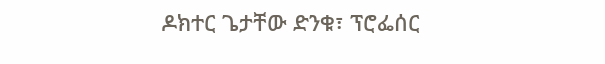ዶክተር ጌታቸው ድንቁ፣ ፕሮፌሰር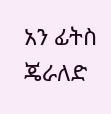አን ፊትስ ጄራለድ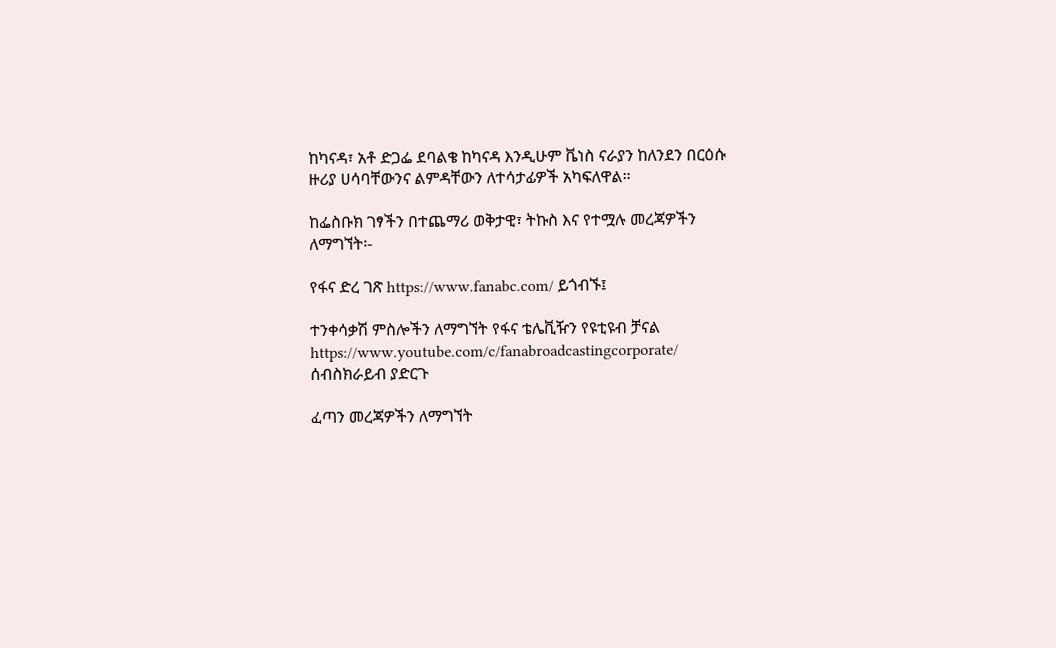ከካናዳ፣ አቶ ድጋፌ ደባልቄ ከካናዳ እንዲሁም ቬነስ ናራያን ከለንደን በርዕሱ ዙሪያ ሀሳባቸውንና ልምዳቸውን ለተሳታፊዎች አካፍለዋል።

ከፌስቡክ ገፃችን በተጨማሪ ወቅታዊ፣ ትኩስ እና የተሟሉ መረጃዎችን ለማግኘት፡-

የፋና ድረ ገጽ https://www.fanabc.com/ ይጎብኙ፤

ተንቀሳቃሽ ምስሎችን ለማግኘት የፋና ቴሌቪዥን የዩቲዩብ ቻናል https://www.youtube.com/c/fanabroadcastingcorporate/ ሰብስክራይብ ያድርጉ

ፈጣን መረጃዎችን ለማግኘት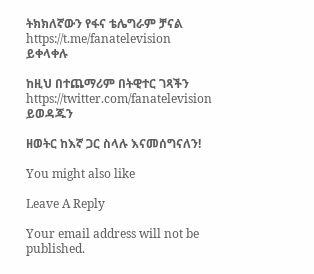ትክክለኛውን የፋና ቴሌግራም ቻናል https://t.me/fanatelevision ይቀላቀሉ

ከዚህ በተጨማሪም በትዊተር ገጻችን https://twitter.com/fanatelevision ይወዳጁን

ዘወትር ከእኛ ጋር ስላሉ እናመሰግናለን!

You might also like

Leave A Reply

Your email address will not be published.